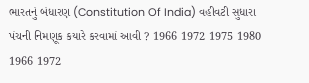ભારતનું બંધારણ (Constitution Of India) વહીવટી સુધારા પંચની નિમણૂક કયારે કરવામાં આવી ? 1966 1972 1975 1980 1966 1972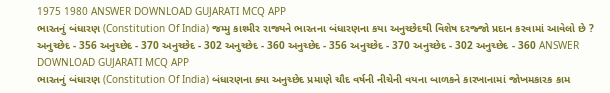1975 1980 ANSWER DOWNLOAD GUJARATI MCQ APP
ભારતનું બંધારણ (Constitution Of India) જમ્મુ કાશ્મીર રાજ્યને ભારતના બંધારણના કયા અનુચ્છેદથી વિશેષ દરજ્જો પ્રદાન કરવામાં આવેલો છે ? અનુચ્છેદ - 356 અનુચ્છેદ - 370 અનુચ્છેદ - 302 અનુચ્છેદ - 360 અનુચ્છેદ - 356 અનુચ્છેદ - 370 અનુચ્છેદ - 302 અનુચ્છેદ - 360 ANSWER DOWNLOAD GUJARATI MCQ APP
ભારતનું બંધારણ (Constitution Of India) બંધારણના ક્યા અનુચ્છેદ પ્રમાણે ચૌદ વર્ષની નીચેની વયના બાળકને કારખાનામાં જોખમકારક કામ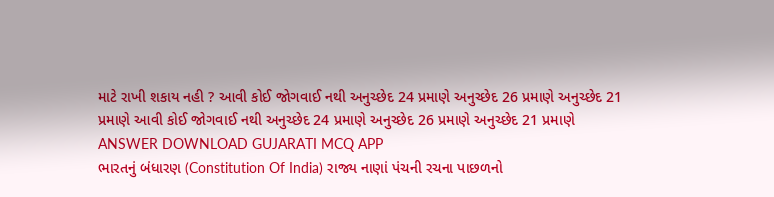માટે રાખી શકાય નહી ? આવી કોઈ જોગવાઈ નથી અનુચ્છેદ 24 પ્રમાણે અનુચ્છેદ 26 પ્રમાણે અનુચ્છેદ 21 પ્રમાણે આવી કોઈ જોગવાઈ નથી અનુચ્છેદ 24 પ્રમાણે અનુચ્છેદ 26 પ્રમાણે અનુચ્છેદ 21 પ્રમાણે ANSWER DOWNLOAD GUJARATI MCQ APP
ભારતનું બંધારણ (Constitution Of India) રાજ્ય નાણાં પંચની રચના પાછળનો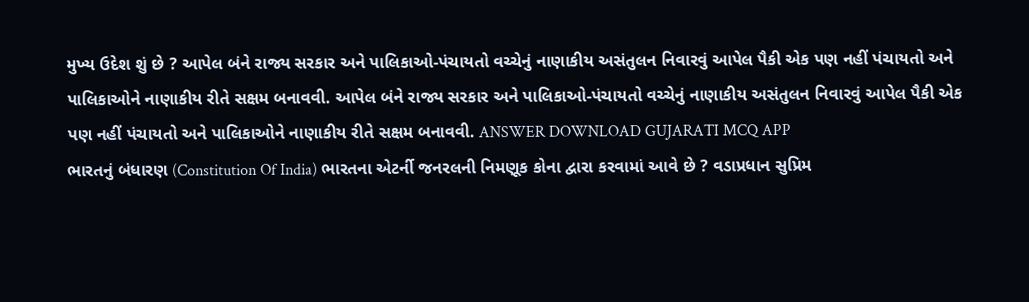મુખ્ય ઉદેશ શું છે ? આપેલ બંને રાજ્ય સરકાર અને પાલિકાઓ-પંચાયતો વચ્ચેનું નાણાકીય અસંતુલન નિવારવું આપેલ પૈકી એક પણ નહીં પંચાયતો અને પાલિકાઓને નાણાકીય રીતે સક્ષમ બનાવવી. આપેલ બંને રાજ્ય સરકાર અને પાલિકાઓ-પંચાયતો વચ્ચેનું નાણાકીય અસંતુલન નિવારવું આપેલ પૈકી એક પણ નહીં પંચાયતો અને પાલિકાઓને નાણાકીય રીતે સક્ષમ બનાવવી. ANSWER DOWNLOAD GUJARATI MCQ APP
ભારતનું બંધારણ (Constitution Of India) ભારતના એટર્ની જનરલની નિમણૂક કોના દ્વારા કરવામાં આવે છે ? વડાપ્રધાન સુપ્રિમ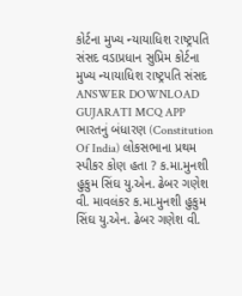કોર્ટના મુખ્ય ન્યાયાધિશ રાષ્ટ્રપતિ સંસદ વડાપ્રધાન સુપ્રિમ કોર્ટના મુખ્ય ન્યાયાધિશ રાષ્ટ્રપતિ સંસદ ANSWER DOWNLOAD GUJARATI MCQ APP
ભારતનું બંધારણ (Constitution Of India) લોકસભાના પ્રથમ સ્પીકર કોણ હતા ? ક.મા.મુનશી હુકુમ સિંઘ યુ.એન. ઢેબર ગણેશ વી. માવલંકર ક.મા.મુનશી હુકુમ સિંઘ યુ.એન. ઢેબર ગણેશ વી.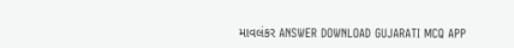માવલંકર ANSWER DOWNLOAD GUJARATI MCQ APP